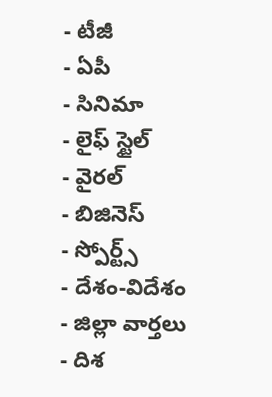- టీజీ
- ఏపీ
- సినిమా
- లైఫ్ స్టైల్
- వైరల్
- బిజినెస్
- స్పోర్ట్స్
- దేశం-విదేశం
- జిల్లా వార్తలు
- దిశ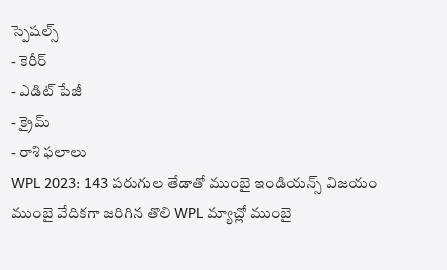స్పెషల్స్
- కెరీర్
- ఎడిట్ పేజీ
- క్రైమ్
- రాశి ఫలాలు
WPL 2023: 143 పరుగుల తేడాతో ముంబై ఇండియన్స్ విజయం
ముంబై వేదికగా జరిగిన తొలి WPL మ్యాచ్లో ముంబై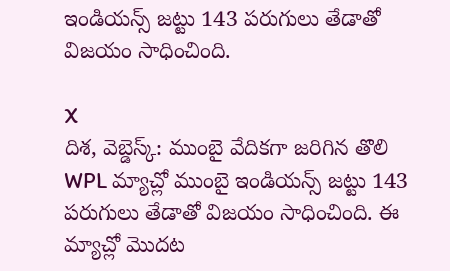ఇండియన్స్ జట్టు 143 పరుగులు తేడాతో విజయం సాధించింది.

X
దిశ, వెబ్డెస్క్: ముంబై వేదికగా జరిగిన తొలి WPL మ్యాచ్లో ముంబై ఇండియన్స్ జట్టు 143 పరుగులు తేడాతో విజయం సాధించింది. ఈ మ్యాచ్లో మొదట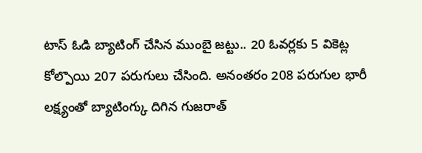టాస్ ఓడి బ్యాటింగ్ చేసిన ముంబై జట్టు.. 20 ఓవర్లకు 5 వికెట్ల కోల్పొయి 207 పరుగులు చేసింది. అనంతరం 208 పరుగుల భారీ లక్ష్యంతో బ్యాటింగ్కు దిగిన గుజరాత్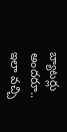బ్యాటర్లు అందరూ.. ఇలా వచ్చి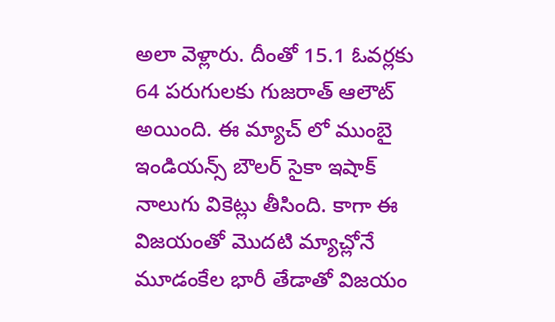అలా వెళ్లారు. దీంతో 15.1 ఓవర్లకు 64 పరుగులకు గుజరాత్ ఆలౌట్ అయింది. ఈ మ్యాచ్ లో ముంబై ఇండియన్స్ బౌలర్ సైకా ఇషాక్ నాలుగు వికెట్లు తీసింది. కాగా ఈ విజయంతో మొదటి మ్యాచ్లోనే మూడంకేల భారీ తేడాతో విజయం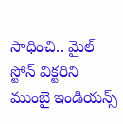సాధించి.. మైల్ స్టోన్ విక్టరిని ముంబై ఇండియన్స్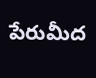పేరుమీద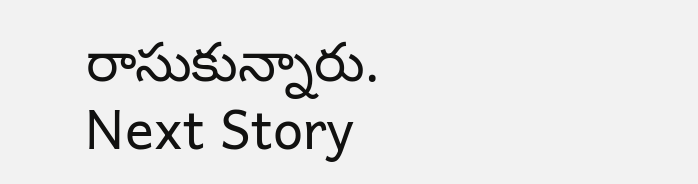రాసుకున్నారు.
Next Story